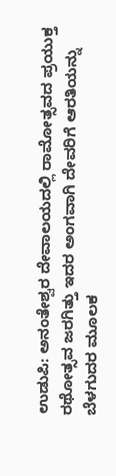ಉಡುಪಿ: ಅನಂತೇಶ್ವರ ದೇವಾಲಯದಲ್ಲಿ ರಾಮೋತ್ಸವದ ಪ್ರಯುಕ್ತ ರಥೋತ್ಸವ ಜರಗಿತ್ತು ಇದರ ಅಂಗವಾಗಿ ದೇವರಿಗೆ ಆರತಿಯನ್ನು ಬೆಳಗುದರ ಮೂಲಕ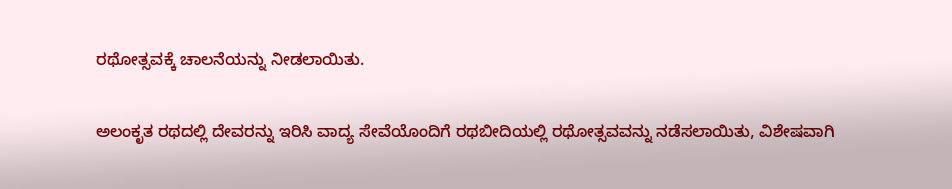ರಥೋತ್ಸವಕ್ಕೆ ಚಾಲನೆಯನ್ನು ನೀಡಲಾಯಿತು.

ಅಲಂಕೃತ ರಥದಲ್ಲಿ ದೇವರನ್ನು ಇರಿಸಿ ವಾದ್ಯ ಸೇವೆಯೊಂದಿಗೆ ರಥಬೀದಿಯಲ್ಲಿ ರಥೋತ್ಸವವನ್ನು ನಡೆಸಲಾಯಿತು, ವಿಶೇಷವಾಗಿ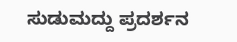ಸುಡುಮದ್ದು ಪ್ರದರ್ಶನ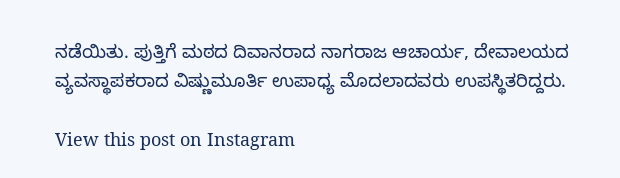ನಡೆಯಿತು. ಪುತ್ತಿಗೆ ಮಠದ ದಿವಾನರಾದ ನಾಗರಾಜ ಆಚಾರ್ಯ, ದೇವಾಲಯದ ವ್ಯವಸ್ಥಾಪಕರಾದ ವಿಷ್ಣುಮೂರ್ತಿ ಉಪಾಧ್ಯ ಮೊದಲಾದವರು ಉಪಸ್ಥಿತರಿದ್ದರು.

View this post on Instagram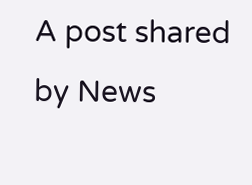A post shared by News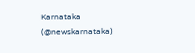Karnataka (@newskarnataka)